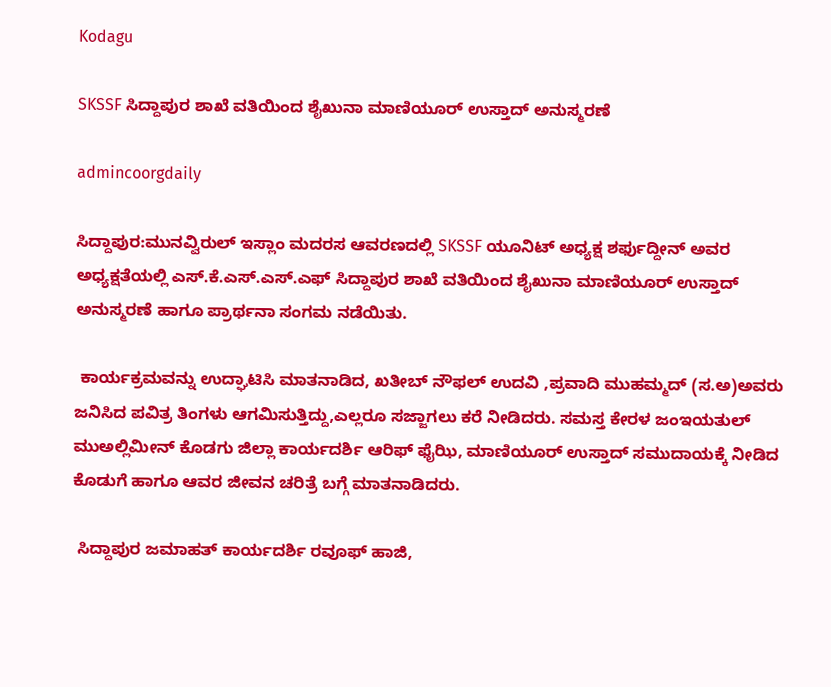Kodagu

SKSSF ಸಿದ್ದಾಪುರ ಶಾಖೆ ವತಿಯಿಂದ ಶೈಖುನಾ ಮಾಣಿಯೂರ್ ಉಸ್ತಾದ್ ಅನುಸ್ಮರಣೆ

admincoorgdaily

ಸಿದ್ದಾಪುರ:ಮುನವ್ವಿರುಲ್ ಇಸ್ಲಾಂ ಮದರಸ ಆವರಣದಲ್ಲಿ SKSSF ಯೂನಿಟ್ ಅಧ್ಯಕ್ಷ ಶರ್ಫುದ್ದೀನ್ ಅವರ ಅಧ್ಯಕ್ಷತೆಯಲ್ಲಿ ಎಸ್.ಕೆ.ಎಸ್.ಎಸ್.ಎಫ್ ಸಿದ್ದಾಪುರ ಶಾಖೆ ವತಿಯಿಂದ ಶೈಖುನಾ ಮಾಣಿಯೂರ್ ಉಸ್ತಾದ್ ಅನುಸ್ಮರಣೆ ಹಾಗೂ ಪ್ರಾರ್ಥನಾ ಸಂಗಮ ನಡೆಯಿತು.

 ಕಾರ್ಯಕ್ರಮವನ್ನು ಉದ್ಘಾಟಿಸಿ ಮಾತನಾಡಿದ, ಖತೀಬ್ ನೌಫಲ್ ಉದವಿ ,ಪ್ರವಾದಿ ಮುಹಮ್ಮದ್ (ಸ.ಅ)ಅವರು ಜನಿಸಿದ ಪವಿತ್ರ ತಿಂಗಳು ಆಗಮಿಸುತ್ತಿದ್ದು,ಎಲ್ಲರೂ ಸಜ್ಜಾಗಲು ಕರೆ ನೀಡಿದರು. ಸಮಸ್ತ ಕೇರಳ ಜಂಇಯತುಲ್ ಮುಅಲ್ಲಿಮೀನ್ ಕೊಡಗು ಜಿಲ್ಲಾ ಕಾರ್ಯದರ್ಶಿ ಆರಿಫ್ ಫೈಝಿ, ಮಾಣಿಯೂರ್ ಉಸ್ತಾದ್ ಸಮುದಾಯಕ್ಕೆ ನೀಡಿದ ಕೊಡುಗೆ ಹಾಗೂ ಆವರ ಜೀವನ ಚರಿತ್ರೆ ಬಗ್ಗೆ ಮಾತನಾಡಿದರು.

 ಸಿದ್ದಾಪುರ ಜಮಾಹತ್ ಕಾರ್ಯದರ್ಶಿ ರವೂಫ್ ಹಾಜಿ,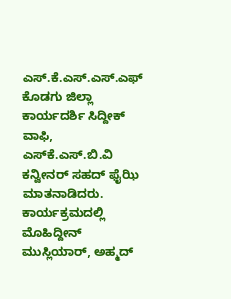ಎಸ್.ಕೆ.ಎಸ್.ಎಸ್.ಎಫ್ ಕೊಡಗು ಜಿಲ್ಲಾ ಕಾರ್ಯದರ್ಶಿ ಸಿದ್ದೀಕ್ ವಾಫಿ, ಎಸ್‌ಕೆ.ಎಸ್.ಬಿ.ವಿ ಕನ್ವೀನರ್ ಸಹದ್ ಫೈಝಿ ಮಾತನಾಡಿದರು. ಕಾರ್ಯಕ್ರಮದಲ್ಲಿ ಮೊಹಿದ್ದೀನ್ ಮುಸ್ಲಿಯಾರ್, ಅಹ್ಮದ್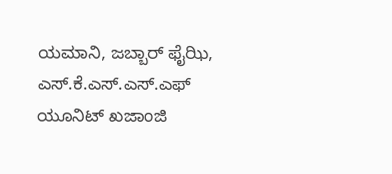ಯಮಾನಿ, ಜಬ್ಬಾರ್ ಫೈಝಿ, ಎಸ್.ಕೆ.ಎಸ್.ಎಸ್.ಎಫ್ ಯೂನಿಟ್ ಖಜಾಂಜಿ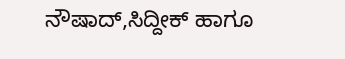ನೌಷಾದ್,ಸಿದ್ದೀಕ್ ಹಾಗೂ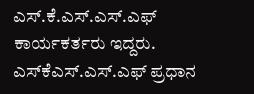ಎಸ್.ಕೆ.ಎಸ್.ಎಸ್.ಎಫ್ ಕಾರ್ಯಕರ್ತರು ಇದ್ದರು. ಎಸ್‌ಕೆಎಸ್.ಎಸ್.ಎಫ್ ಪ್ರಧಾನ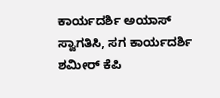ಕಾರ್ಯದರ್ಶಿ ಅಯಾಸ್ ಸ್ವಾಗತಿಸಿ, ಸಗ ಕಾರ್ಯದರ್ಶಿ ಶಮೀರ್ ಕೆಪಿ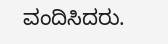ವಂದಿಸಿದರು.